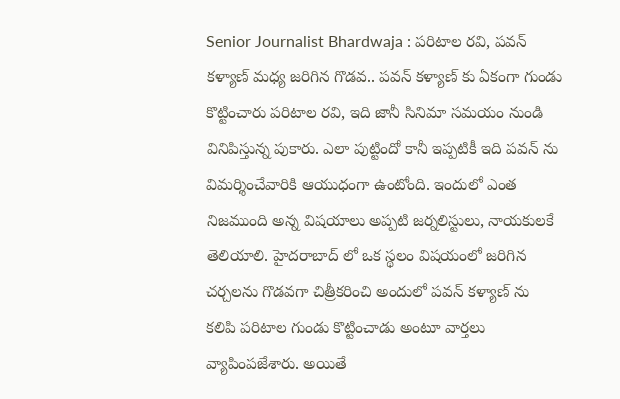Senior Journalist Bhardwaja : పరిటాల రవి, పవన్ కళ్యాణ్ మధ్య జరిగిన గొడవ.. పవన్ కళ్యాణ్ కు ఏకంగా గుండు కొట్టించారు పరిటాల రవి, ఇది జానీ సినిమా సమయం నుండి వినిపిస్తున్న పుకారు. ఎలా పుట్టిందో కానీ ఇప్పటికీ ఇది పవన్ ను విమర్శించేవారికి ఆయుధంగా ఉంటోంది. ఇందులో ఎంత నిజముంది అన్న విషయాలు అప్పటి జర్నలిస్టులు, నాయకులకే తెలియాలి. హైదరాబాద్ లో ఒక స్థలం విషయంలో జరిగిన చర్చలను గొడవగా చిత్రీకరించి అందులో పవన్ కళ్యాణ్ ను కలిపి పరిటాల గుండు కొట్టించాడు అంటూ వార్తలు వ్యాపింపజేశారు. అయితే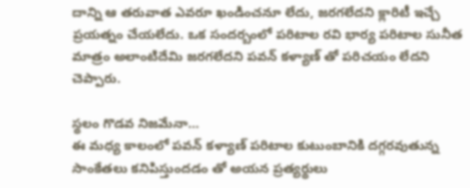దాన్ని ఆ తరువాత ఎవరూ ఖండించనూ లేదు, జరగలేదని క్లారిటీ ఇచ్చే ప్రయత్నం చేయలేదు. ఒక సందర్బంలో పరిటాల రవి భార్య పరిటాల సునీత మాత్రం అలాంటిదేమి జరగలేదని పవన్ కళ్యాణ్ తో పరిచయం లేదని చెప్పారు.

స్థలం గొడవ నిజమేనా…
ఈ మధ్య కాలంలో పవన్ కళ్యాణ్ పరిటాల కుటుంబానికి దగ్గరవుతున్న సాంకేతలు కనిపిస్తుందడం తో అయన ప్రత్యర్థులు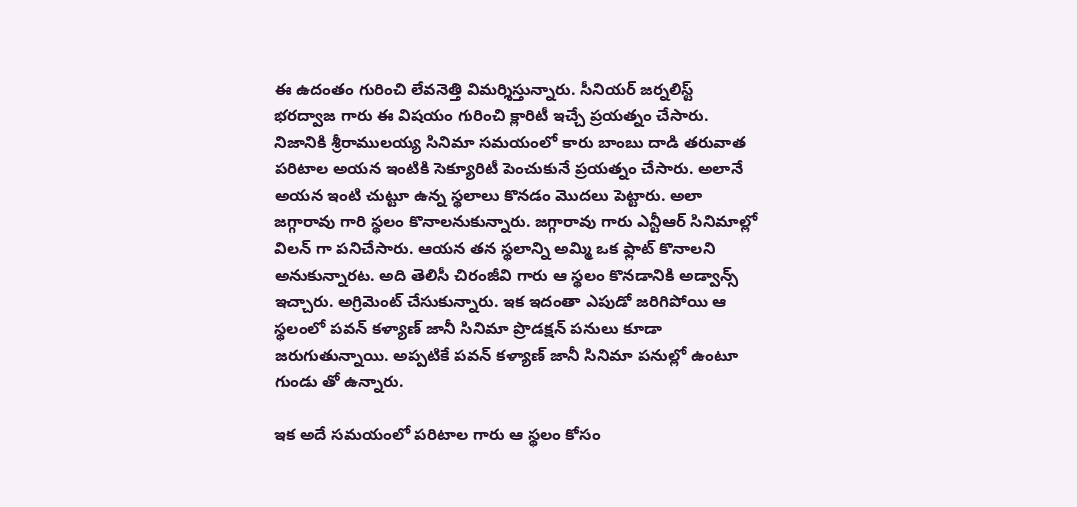ఈ ఉదంతం గురించి లేవనెత్తి విమర్శిస్తున్నారు. సీనియర్ జర్నలిస్ట్ భరద్వాజ గారు ఈ విషయం గురించి క్లారిటీ ఇచ్చే ప్రయత్నం చేసారు. నిజానికి శ్రీరాములయ్య సినిమా సమయంలో కారు బాంబు దాడి తరువాత పరిటాల అయన ఇంటికి సెక్యూరిటీ పెంచుకునే ప్రయత్నం చేసారు. అలానే అయన ఇంటి చుట్టూ ఉన్న స్థలాలు కొనడం మొదలు పెట్టారు. అలా జగ్గారావు గారి స్థలం కొనాలనుకున్నారు. జగ్గారావు గారు ఎన్టీఆర్ సినిమాల్లో విలన్ గా పనిచేసారు. ఆయన తన స్థలాన్ని అమ్మి ఒక ఫ్లాట్ కొనాలని అనుకున్నారట. అది తెలిసీ చిరంజీవి గారు ఆ స్థలం కొనడానికి అడ్వాన్స్ ఇచ్చారు. అగ్రిమెంట్ చేసుకున్నారు. ఇక ఇదంతా ఎపుడో జరిగిపోయి ఆ స్థలంలో పవన్ కళ్యాణ్ జానీ సినిమా ప్రొడక్షన్ పనులు కూడా జరుగుతున్నాయి. అప్పటికే పవన్ కళ్యాణ్ జానీ సినిమా పనుల్లో ఉంటూ గుండు తో ఉన్నారు.

ఇక అదే సమయంలో పరిటాల గారు ఆ స్థలం కోసం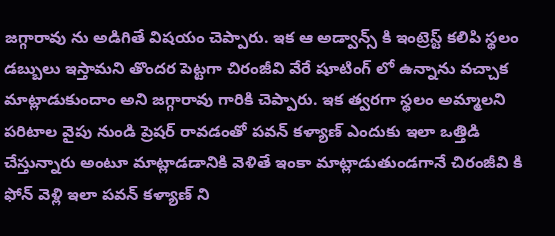జగ్గారావు ను అడిగితే విషయం చెప్పారు. ఇక ఆ అడ్వాన్స్ కి ఇంట్రెస్ట్ కలిపి స్థలం డబ్బులు ఇస్తామని తొందర పెట్టగా చిరంజీవి వేరే షూటింగ్ లో ఉన్నాను వచ్చాక మాట్లాడుకుందాం అని జగ్గారావు గారికి చెప్పారు. ఇక త్వరగా స్థలం అమ్మాలని పరిటాల వైపు నుండి ప్రెషర్ రావడంతో పవన్ కళ్యాణ్ ఎందుకు ఇలా ఒత్తిడి చేస్తున్నారు అంటూ మాట్లాడడానికి వెళితే ఇంకా మాట్లాడుతుండగానే చిరంజీవి కి ఫోన్ వెళ్లి ఇలా పవన్ కళ్యాణ్ ని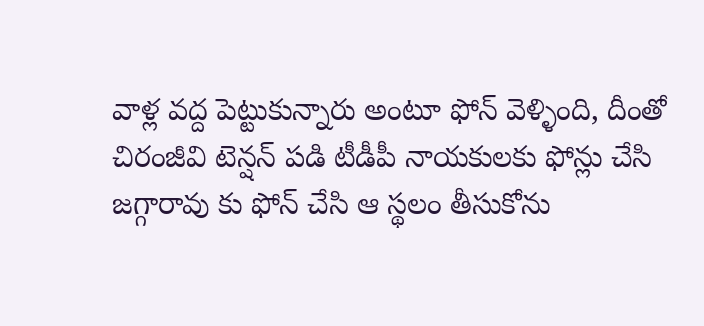వాళ్ల వద్ద పెట్టుకున్నారు అంటూ ఫోన్ వెళ్ళింది, దీంతో చిరంజీవి టెన్షన్ పడి టీడీపీ నాయకులకు ఫోన్లు చేసి జగ్గారావు కు ఫోన్ చేసి ఆ స్థలం తీసుకోను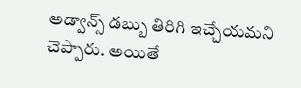అడ్వాన్స్ డబ్బు తిరిగి ఇచ్చేయమని చెప్పారు. అయితే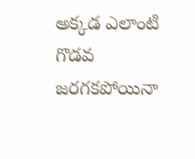అక్కడ ఎలాంటి గొడవ జరగకపోయినా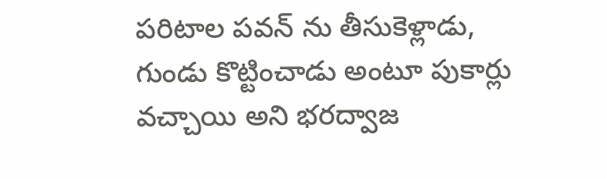పరిటాల పవన్ ను తీసుకెళ్లాడు, గుండు కొట్టించాడు అంటూ పుకార్లు వచ్చాయి అని భరద్వాజ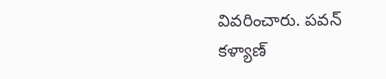వివరించారు. పవన్ కళ్యాణ్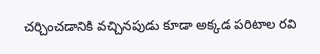చర్చించడానికి వచ్చినపుడు కూడా అక్కడ పరిటాల రవి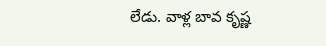లేడు. వాళ్ల బావ కృష్ణ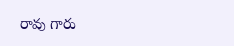రావు గారు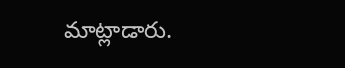మాట్లాడారు.